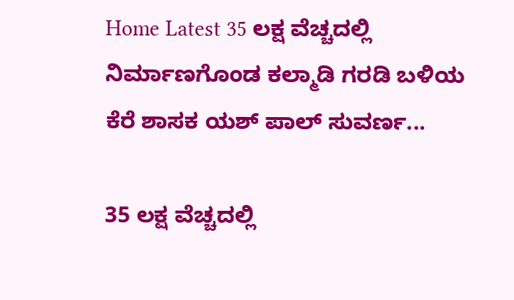Home Latest 35 ಲಕ್ಷ ವೆಚ್ಚದಲ್ಲಿ ನಿರ್ಮಾಣಗೊಂಡ ಕಲ್ಮಾಡಿ ಗರಡಿ ಬಳಿಯ ಕೆರೆ ಶಾಸಕ ಯಶ್ ಪಾಲ್ ಸುವರ್ಣ...

35 ಲಕ್ಷ ವೆಚ್ಚದಲ್ಲಿ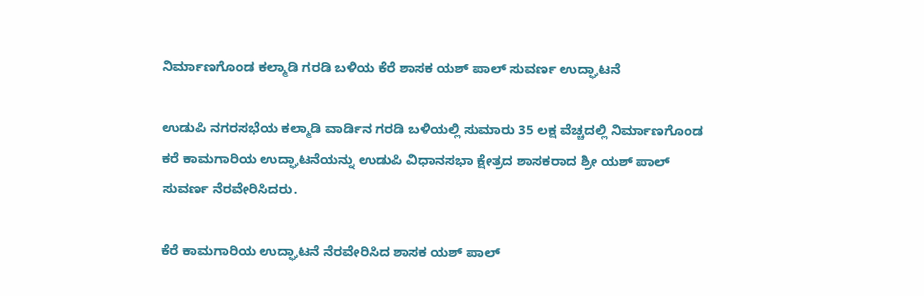ನಿರ್ಮಾಣಗೊಂಡ ಕಲ್ಮಾಡಿ ಗರಡಿ ಬಳಿಯ ಕೆರೆ ಶಾಸಕ ಯಶ್ ಪಾಲ್ ಸುವರ್ಣ ಉದ್ಘಾಟನೆ

ಉಡುಪಿ ನಗರಸಭೆಯ ಕಲ್ಮಾಡಿ ವಾರ್ಡಿನ ಗರಡಿ ಬಳಿಯಲ್ಲಿ ಸುಮಾರು 35 ಲಕ್ಷ ವೆಚ್ಚದಲ್ಲಿ ನಿರ್ಮಾಣಗೊಂಡ ಕರೆ ಕಾಮಗಾರಿಯ ಉದ್ಘಾಟನೆಯನ್ನು ಉಡುಪಿ ವಿಧಾನಸಭಾ ಕ್ಷೇತ್ರದ ಶಾಸಕರಾದ ಶ್ರೀ ಯಶ್ ಪಾಲ್ ಸುವರ್ಣ ನೆರವೇರಿಸಿದರು.

ಕೆರೆ ಕಾಮಗಾರಿಯ ಉದ್ಘಾಟನೆ ನೆರವೇರಿಸಿದ ಶಾಸಕ ಯಶ್ ಪಾಲ್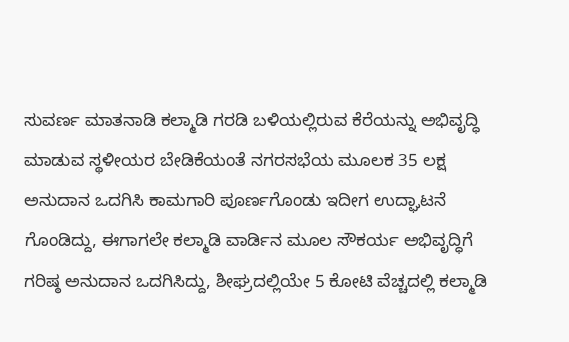ಸುವರ್ಣ ಮಾತನಾಡಿ ಕಲ್ಮಾಡಿ ಗರಡಿ ಬಳಿಯಲ್ಲಿರುವ ಕೆರೆಯನ್ನು ಅಭಿವೃದ್ಧಿ ಮಾಡುವ ಸ್ಥಳೀಯರ ಬೇಡಿಕೆಯಂತೆ ನಗರಸಭೆಯ ಮೂಲಕ 35 ಲಕ್ಷ ಅನುದಾನ ಒದಗಿಸಿ ಕಾಮಗಾರಿ ಪೂರ್ಣಗೊಂಡು ಇದೀಗ ಉದ್ಘಾಟನೆ ಗೊಂಡಿದ್ದು, ಈಗಾಗಲೇ ಕಲ್ಮಾಡಿ ವಾರ್ಡಿನ ಮೂಲ ಸೌಕರ್ಯ ಅಭಿವೃದ್ಧಿಗೆ ಗರಿಷ್ಠ ಅನುದಾನ ಒದಗಿಸಿದ್ದು, ಶೀಘ್ರದಲ್ಲಿಯೇ 5 ಕೋಟಿ ವೆಚ್ಚದಲ್ಲಿ ಕಲ್ಮಾಡಿ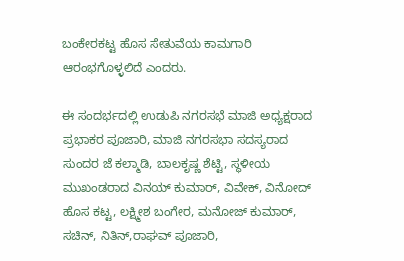ಬಂಕೇರಕಟ್ಟ ಹೊಸ ಸೇತುವೆಯ ಕಾಮಗಾರಿ ಆರಂಭಗೊಳ್ಳಲಿದೆ ಎಂದರು.

ಈ ಸಂದರ್ಭದಲ್ಲಿ ಉಡುಪಿ ನಗರಸಭೆ ಮಾಜಿ ಅಧ್ಯಕ್ಷರಾದ ಪ್ರಭಾಕರ ಪೂಜಾರಿ, ಮಾಜಿ ನಗರಸಭಾ ಸದಸ್ಯರಾದ ಸುಂದರ ಜೆ ಕಲ್ಮಾಡಿ, ಬಾಲಕೃಷ್ಣ ಶೆಟ್ಟಿ, ಸ್ಥಳೀಯ ಮುಖಂಡರಾದ ವಿನಯ್ ಕುಮಾರ್, ವಿವೇಕ್, ವಿನೋದ್ ಹೊಸ ಕಟ್ಟ, ಲಕ್ಷ್ಮೀಶ ಬಂಗೇರ, ಮನೋಜ್ ಕುಮಾರ್, ಸಚಿನ್, ನಿತಿನ್,ರಾಘವ್ ಪೂಜಾರಿ,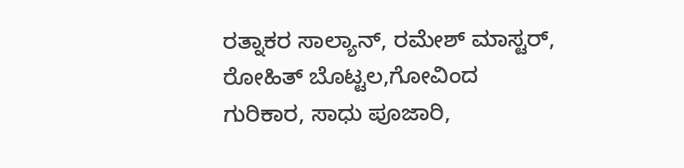ರತ್ನಾಕರ ಸಾಲ್ಯಾನ್, ರಮೇಶ್ ಮಾಸ್ಟರ್, ರೋಹಿತ್ ಬೊಟ್ಟಲ,ಗೋವಿಂದ ಗುರಿಕಾರ, ಸಾಧು ಪೂಜಾರಿ,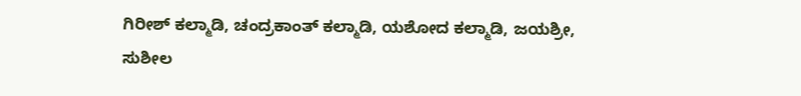ಗಿರೀಶ್ ಕಲ್ಮಾಡಿ, ಚಂದ್ರಕಾಂತ್ ಕಲ್ಮಾಡಿ, ಯಶೋದ ಕಲ್ಮಾಡಿ, ಜಯಶ್ರೀ, ಸುಶೀಲ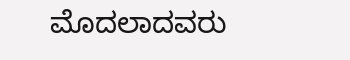ಮೊದಲಾದವರು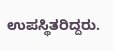ಉಪಸ್ಥಿತರಿದ್ದರು.